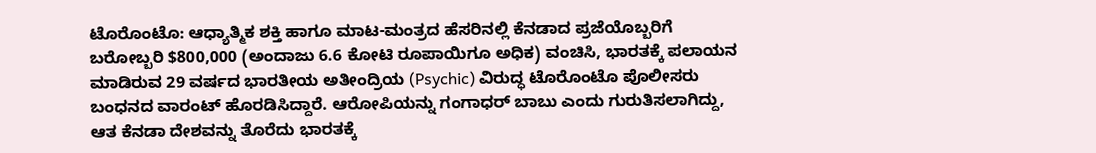ಟೊರೊಂಟೊ: ಆಧ್ಯಾತ್ಮಿಕ ಶಕ್ತಿ ಹಾಗೂ ಮಾಟ-ಮಂತ್ರದ ಹೆಸರಿನಲ್ಲಿ ಕೆನಡಾದ ಪ್ರಜೆಯೊಬ್ಬರಿಗೆ ಬರೋಬ್ಬರಿ $800,000 (ಅಂದಾಜು 6.6 ಕೋಟಿ ರೂಪಾಯಿಗೂ ಅಧಿಕ) ವಂಚಿಸಿ, ಭಾರತಕ್ಕೆ ಪಲಾಯನ ಮಾಡಿರುವ 29 ವರ್ಷದ ಭಾರತೀಯ ಅತೀಂದ್ರಿಯ (Psychic) ವಿರುದ್ಧ ಟೊರೊಂಟೊ ಪೊಲೀಸರು ಬಂಧನದ ವಾರಂಟ್ ಹೊರಡಿಸಿದ್ದಾರೆ. ಆರೋಪಿಯನ್ನು ಗಂಗಾಧರ್ ಬಾಬು ಎಂದು ಗುರುತಿಸಲಾಗಿದ್ದು, ಆತ ಕೆನಡಾ ದೇಶವನ್ನು ತೊರೆದು ಭಾರತಕ್ಕೆ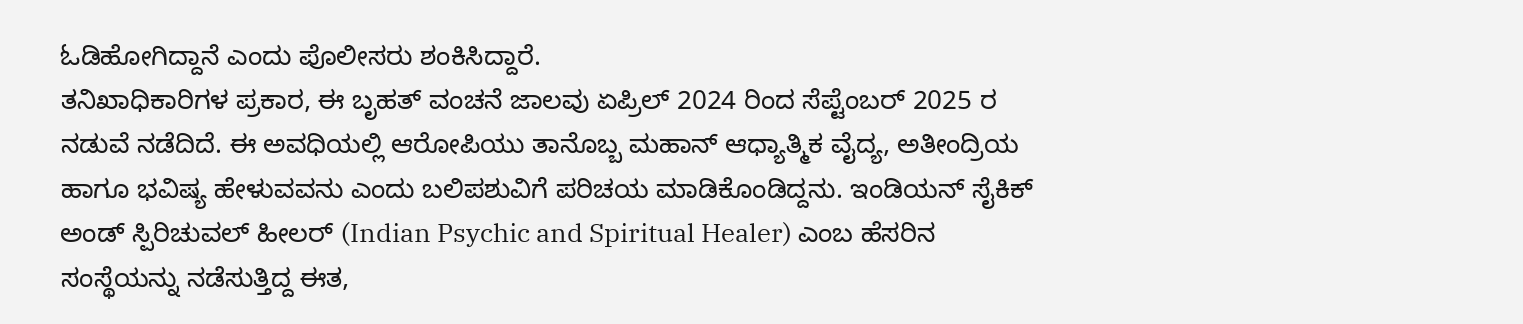ಓಡಿಹೋಗಿದ್ದಾನೆ ಎಂದು ಪೊಲೀಸರು ಶಂಕಿಸಿದ್ದಾರೆ.
ತನಿಖಾಧಿಕಾರಿಗಳ ಪ್ರಕಾರ, ಈ ಬೃಹತ್ ವಂಚನೆ ಜಾಲವು ಏಪ್ರಿಲ್ 2024 ರಿಂದ ಸೆಪ್ಟೆಂಬರ್ 2025 ರ ನಡುವೆ ನಡೆದಿದೆ. ಈ ಅವಧಿಯಲ್ಲಿ ಆರೋಪಿಯು ತಾನೊಬ್ಬ ಮಹಾನ್ ಆಧ್ಯಾತ್ಮಿಕ ವೈದ್ಯ, ಅತೀಂದ್ರಿಯ ಹಾಗೂ ಭವಿಷ್ಯ ಹೇಳುವವನು ಎಂದು ಬಲಿಪಶುವಿಗೆ ಪರಿಚಯ ಮಾಡಿಕೊಂಡಿದ್ದನು. ಇಂಡಿಯನ್ ಸೈಕಿಕ್ ಅಂಡ್ ಸ್ಪಿರಿಚುವಲ್ ಹೀಲರ್ (Indian Psychic and Spiritual Healer) ಎಂಬ ಹೆಸರಿನ ಸಂಸ್ಥೆಯನ್ನು ನಡೆಸುತ್ತಿದ್ದ ಈತ,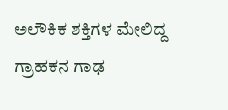ಅಲೌಕಿಕ ಶಕ್ತಿಗಳ ಮೇಲಿದ್ದ ಗ್ರಾಹಕನ ಗಾಢ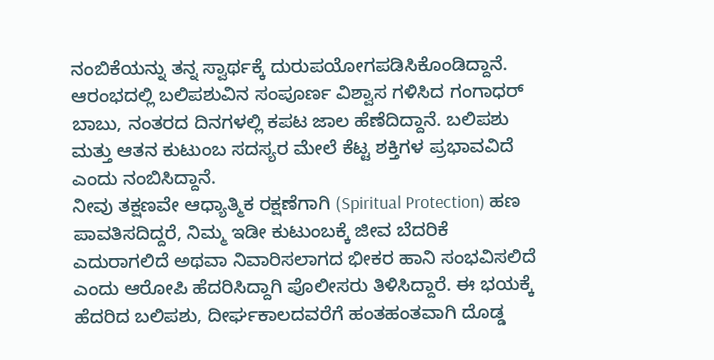ನಂಬಿಕೆಯನ್ನು ತನ್ನ ಸ್ವಾರ್ಥಕ್ಕೆ ದುರುಪಯೋಗಪಡಿಸಿಕೊಂಡಿದ್ದಾನೆ.
ಆರಂಭದಲ್ಲಿ ಬಲಿಪಶುವಿನ ಸಂಪೂರ್ಣ ವಿಶ್ವಾಸ ಗಳಿಸಿದ ಗಂಗಾಧರ್ ಬಾಬು, ನಂತರದ ದಿನಗಳಲ್ಲಿ ಕಪಟ ಜಾಲ ಹೆಣೆದಿದ್ದಾನೆ. ಬಲಿಪಶು ಮತ್ತು ಆತನ ಕುಟುಂಬ ಸದಸ್ಯರ ಮೇಲೆ ಕೆಟ್ಟ ಶಕ್ತಿಗಳ ಪ್ರಭಾವವಿದೆ ಎಂದು ನಂಬಿಸಿದ್ದಾನೆ.
ನೀವು ತಕ್ಷಣವೇ ಆಧ್ಯಾತ್ಮಿಕ ರಕ್ಷಣೆಗಾಗಿ (Spiritual Protection) ಹಣ ಪಾವತಿಸದಿದ್ದರೆ, ನಿಮ್ಮ ಇಡೀ ಕುಟುಂಬಕ್ಕೆ ಜೀವ ಬೆದರಿಕೆ ಎದುರಾಗಲಿದೆ ಅಥವಾ ನಿವಾರಿಸಲಾಗದ ಭೀಕರ ಹಾನಿ ಸಂಭವಿಸಲಿದೆ ಎಂದು ಆರೋಪಿ ಹೆದರಿಸಿದ್ದಾಗಿ ಪೊಲೀಸರು ತಿಳಿಸಿದ್ದಾರೆ. ಈ ಭಯಕ್ಕೆ ಹೆದರಿದ ಬಲಿಪಶು, ದೀರ್ಘಕಾಲದವರೆಗೆ ಹಂತಹಂತವಾಗಿ ದೊಡ್ಡ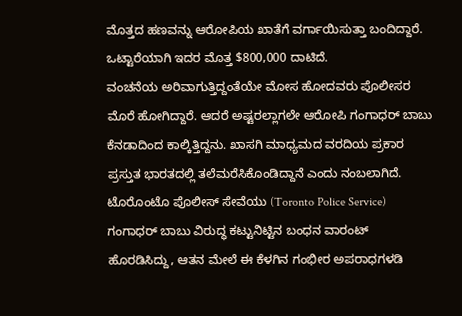ಮೊತ್ತದ ಹಣವನ್ನು ಆರೋಪಿಯ ಖಾತೆಗೆ ವರ್ಗಾಯಿಸುತ್ತಾ ಬಂದಿದ್ದಾರೆ. ಒಟ್ಟಾರೆಯಾಗಿ ಇದರ ಮೊತ್ತ $800,000 ದಾಟಿದೆ.
ವಂಚನೆಯ ಅರಿವಾಗುತ್ತಿದ್ದಂತೆಯೇ ಮೋಸ ಹೋದವರು ಪೊಲೀಸರ ಮೊರೆ ಹೋಗಿದ್ದಾರೆ. ಆದರೆ ಅಷ್ಟರಲ್ಲಾಗಲೇ ಆರೋಪಿ ಗಂಗಾಧರ್ ಬಾಬು ಕೆನಡಾದಿಂದ ಕಾಲ್ಕಿತ್ತಿದ್ದನು. ಖಾಸಗಿ ಮಾಧ್ಯಮದ ವರದಿಯ ಪ್ರಕಾರ ಪ್ರಸ್ತುತ ಭಾರತದಲ್ಲಿ ತಲೆಮರೆಸಿಕೊಂಡಿದ್ದಾನೆ ಎಂದು ನಂಬಲಾಗಿದೆ.
ಟೊರೊಂಟೊ ಪೊಲೀಸ್ ಸೇವೆಯು (Toronto Police Service) ಗಂಗಾಧರ್ ಬಾಬು ವಿರುದ್ಧ ಕಟ್ಟುನಿಟ್ಟಿನ ಬಂಧನ ವಾರಂಟ್ ಹೊರಡಿಸಿದ್ದು, ಆತನ ಮೇಲೆ ಈ ಕೆಳಗಿನ ಗಂಭೀರ ಅಪರಾಧಗಳಡಿ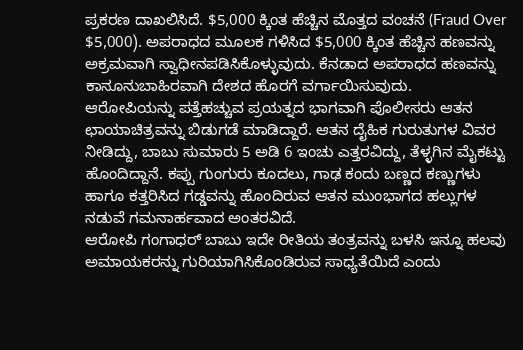ಪ್ರಕರಣ ದಾಖಲಿಸಿದೆ. $5,000 ಕ್ಕಿಂತ ಹೆಚ್ಚಿನ ಮೊತ್ತದ ವಂಚನೆ (Fraud Over $5,000). ಅಪರಾಧದ ಮೂಲಕ ಗಳಿಸಿದ $5,000 ಕ್ಕಿಂತ ಹೆಚ್ಚಿನ ಹಣವನ್ನು ಅಕ್ರಮವಾಗಿ ಸ್ವಾಧೀನಪಡಿಸಿಕೊಳ್ಳುವುದು. ಕೆನಡಾದ ಅಪರಾಧದ ಹಣವನ್ನು ಕಾನೂನುಬಾಹಿರವಾಗಿ ದೇಶದ ಹೊರಗೆ ವರ್ಗಾಯಿಸುವುದು.
ಆರೋಪಿಯನ್ನು ಪತ್ತೆಹಚ್ಚುವ ಪ್ರಯತ್ನದ ಭಾಗವಾಗಿ ಪೊಲೀಸರು ಆತನ ಛಾಯಾಚಿತ್ರವನ್ನು ಬಿಡುಗಡೆ ಮಾಡಿದ್ದಾರೆ. ಆತನ ದೈಹಿಕ ಗುರುತುಗಳ ವಿವರ ನೀಡಿದ್ದು, ಬಾಬು ಸುಮಾರು 5 ಅಡಿ 6 ಇಂಚು ಎತ್ತರವಿದ್ದು, ತೆಳ್ಳಗಿನ ಮೈಕಟ್ಟು ಹೊಂದಿದ್ದಾನೆ. ಕಪ್ಪು ಗುಂಗುರು ಕೂದಲು, ಗಾಢ ಕಂದು ಬಣ್ಣದ ಕಣ್ಣುಗಳು ಹಾಗೂ ಕತ್ತರಿಸಿದ ಗಡ್ಡವನ್ನು ಹೊಂದಿರುವ ಆತನ ಮುಂಭಾಗದ ಹಲ್ಲುಗಳ ನಡುವೆ ಗಮನಾರ್ಹವಾದ ಅಂತರವಿದೆ.
ಆರೋಪಿ ಗಂಗಾಧರ್ ಬಾಬು ಇದೇ ರೀತಿಯ ತಂತ್ರವನ್ನು ಬಳಸಿ ಇನ್ನೂ ಹಲವು ಅಮಾಯಕರನ್ನು ಗುರಿಯಾಗಿಸಿಕೊಂಡಿರುವ ಸಾಧ್ಯತೆಯಿದೆ ಎಂದು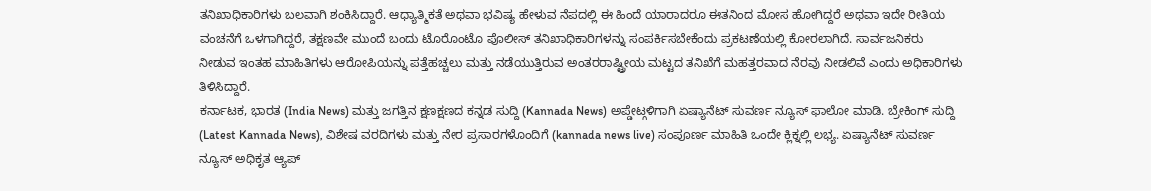ತನಿಖಾಧಿಕಾರಿಗಳು ಬಲವಾಗಿ ಶಂಕಿಸಿದ್ದಾರೆ. ಆಧ್ಯಾತ್ಮಿಕತೆ ಅಥವಾ ಭವಿಷ್ಯ ಹೇಳುವ ನೆಪದಲ್ಲಿ ಈ ಹಿಂದೆ ಯಾರಾದರೂ ಈತನಿಂದ ಮೋಸ ಹೋಗಿದ್ದರೆ ಅಥವಾ ಇದೇ ರೀತಿಯ ವಂಚನೆಗೆ ಒಳಗಾಗಿದ್ದರೆ, ತಕ್ಷಣವೇ ಮುಂದೆ ಬಂದು ಟೊರೊಂಟೊ ಪೊಲೀಸ್ ತನಿಖಾಧಿಕಾರಿಗಳನ್ನು ಸಂಪರ್ಕಿಸಬೇಕೆಂದು ಪ್ರಕಟಣೆಯಲ್ಲಿ ಕೋರಲಾಗಿದೆ. ಸಾರ್ವಜನಿಕರು ನೀಡುವ ಇಂತಹ ಮಾಹಿತಿಗಳು ಆರೋಪಿಯನ್ನು ಪತ್ತೆಹಚ್ಚಲು ಮತ್ತು ನಡೆಯುತ್ತಿರುವ ಅಂತರರಾಷ್ಟ್ರೀಯ ಮಟ್ಟದ ತನಿಖೆಗೆ ಮಹತ್ತರವಾದ ನೆರವು ನೀಡಲಿವೆ ಎಂದು ಅಧಿಕಾರಿಗಳು ತಿಳಿಸಿದ್ದಾರೆ.
ಕರ್ನಾಟಕ, ಭಾರತ (India News) ಮತ್ತು ಜಗತ್ತಿನ ಕ್ಷಣಕ್ಷಣದ ಕನ್ನಡ ಸುದ್ದಿ (Kannada News) ಅಪ್ಡೇಟ್ಗಳಿಗಾಗಿ ಏಷ್ಯಾನೆಟ್ ಸುವರ್ಣ ನ್ಯೂಸ್ ಫಾಲೋ ಮಾಡಿ. ಬ್ರೇಕಿಂಗ್ ಸುದ್ದಿ (Latest Kannada News), ವಿಶೇಷ ವರದಿಗಳು ಮತ್ತು ನೇರ ಪ್ರಸಾರಗಳೊಂದಿಗೆ (kannada news live) ಸಂಪೂರ್ಣ ಮಾಹಿತಿ ಒಂದೇ ಕ್ಲಿಕ್ನಲ್ಲಿ ಲಭ್ಯ. ಏಷ್ಯಾನೆಟ್ ಸುವರ್ಣ ನ್ಯೂಸ್ ಅಧಿಕೃತ ಆ್ಯಪ್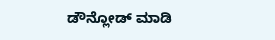ಡೌನ್ಲೋಡ್ ಮಾಡಿ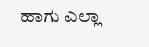ಹಾಗು ಎಲ್ಲಾ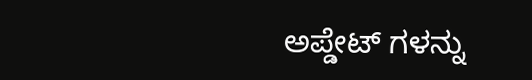ಅಪ್ಡೇಟ್ ಗಳನ್ನು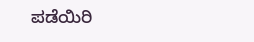ಪಡೆಯಿರಿ